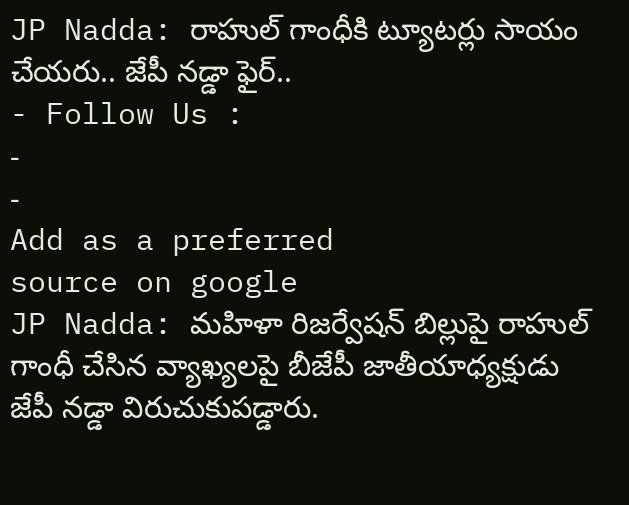JP Nadda: రాహుల్ గాంధీకి ట్యూటర్లు సాయం చేయరు.. జేపీ నడ్డా ఫైర్..
- Follow Us :
-
-
Add as a preferred
source on google
JP Nadda: మహిళా రిజర్వేషన్ బిల్లుపై రాహుల్ గాంధీ చేసిన వ్యాఖ్యలపై బీజేపీ జాతీయాధ్యక్షుడు జేపీ నడ్డా విరుచుకుపడ్డారు.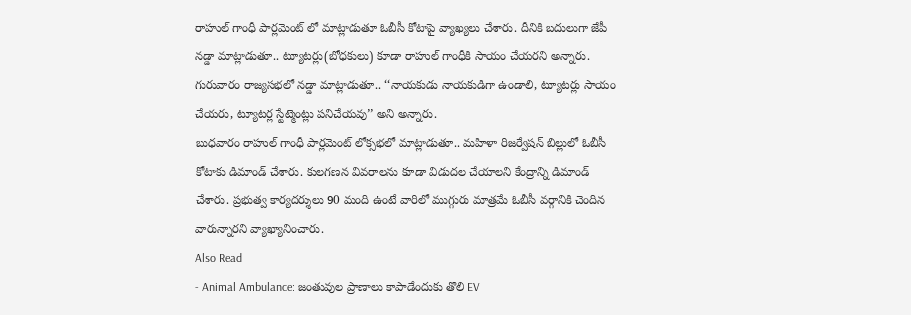రాహుల్ గాంధీ పార్లమెంట్ లో మాట్లాడుతూ ఓబీసీ కోటాపై వ్యాఖ్యలు చేశారు. దీనికి బదులుగా జేపీ నడ్డా మాట్లాడుతూ.. ట్యూటర్లు(బోధకులు) కూడా రాహుల్ గాంధీకి సాయం చేయరని అన్నారు. గురువారం రాజ్యసభలో నడ్డా మాట్లాడుతూ.. ‘‘నాయకుడు నాయకుడిగా ఉండాలి, ట్యూటర్లు సాయం చేయరు, ట్యూటర్ల స్టేట్మెంట్లు పనిచేయవు’’ అని అన్నారు.
బుధవారం రాహుల్ గాంధీ పార్లమెంట్ లోక్సభలో మాట్లాడుతూ.. మహిళా రిజర్వేషన్ బిల్లులో ఓబీసీ కోటాకు డిమాండ్ చేశారు. కులగణన వివరాలను కూడా విడుదల చేయాలని కేంద్రాన్ని డిమాండ్ చేశారు. ప్రభుత్వ కార్యదర్శులు 90 మంది ఉంటే వారిలో ముగ్గురు మాత్రమే ఓబీసీ వర్గానికి చెందిన వారున్నారని వ్యాఖ్యానించారు.
Also Read
- Animal Ambulance: జంతువుల ప్రాణాలు కాపాడేందుకు తొలి EV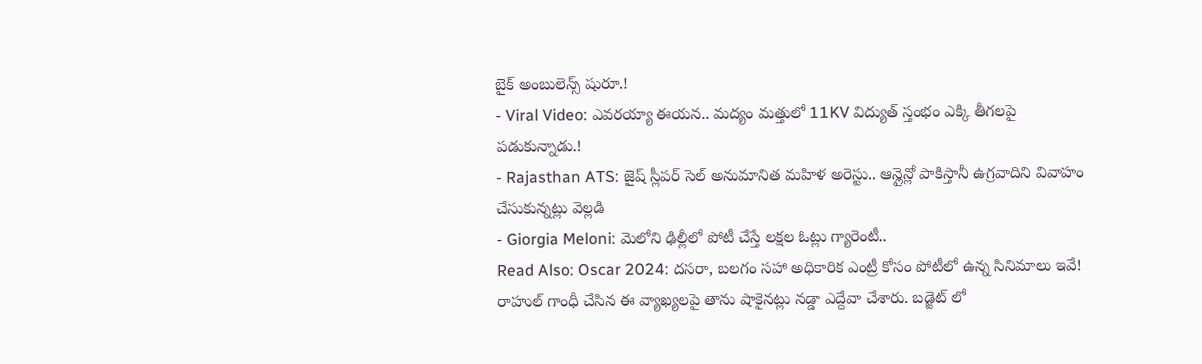బైక్ అంబులెన్స్ షురూ.!
- Viral Video: ఎవరయ్యా ఈయన.. మద్యం మత్తులో 11KV విద్యుత్ స్తంభం ఎక్కి తీగలపై పడుకున్నాడు.!
- Rajasthan ATS: జైష్ స్లీపర్ సెల్ అనుమానిత మహిళ అరెస్టు.. ఆన్లైన్లో పాకిస్తానీ ఉగ్రవాదిని వివాహం చేసుకున్నట్లు వెల్లడి
- Giorgia Meloni: మెలోని ఢిల్లీలో పోటీ చేస్తే లక్షల ఓట్లు గ్యారెంటీ..
Read Also: Oscar 2024: దసరా, బలగం సహా అధికారిక ఎంట్రీ కోసం పోటీలో ఉన్న సినిమాలు ఇవే!
రాహుల్ గాంధీ చేసిన ఈ వ్యాఖ్యలపై తాను షాకైనట్లు నడ్డా ఎద్దేవా చేశారు. బడ్జెట్ లో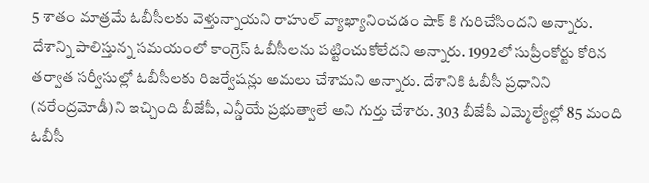5 శాతం మాత్రమే ఓబీసీలకు వెళ్తున్నాయని రాహుల్ వ్యాఖ్యానించడం షాక్ కి గురిచేసిందని అన్నారు. దేశాన్ని పాలిస్తున్న సమయంలో కాంగ్రెస్ ఓబీసీలను పట్టించుకోలేదని అన్నారు. 1992లో సుప్రీంకోర్టు కోరిన తర్వాత సర్వీసుల్లో ఓబీసీలకు రిజర్వేషన్లు అమలు చేశామని అన్నారు. దేశానికి ఓబీసీ ప్రధానిని (నరేంద్రమోడీ)ని ఇచ్చింది బీజేపీ, ఎన్డీయే ప్రభుత్వాలే అని గుర్తు చేశారు. 303 బీజేపీ ఎమ్మెల్యేల్లో 85 మంది ఓబీసీ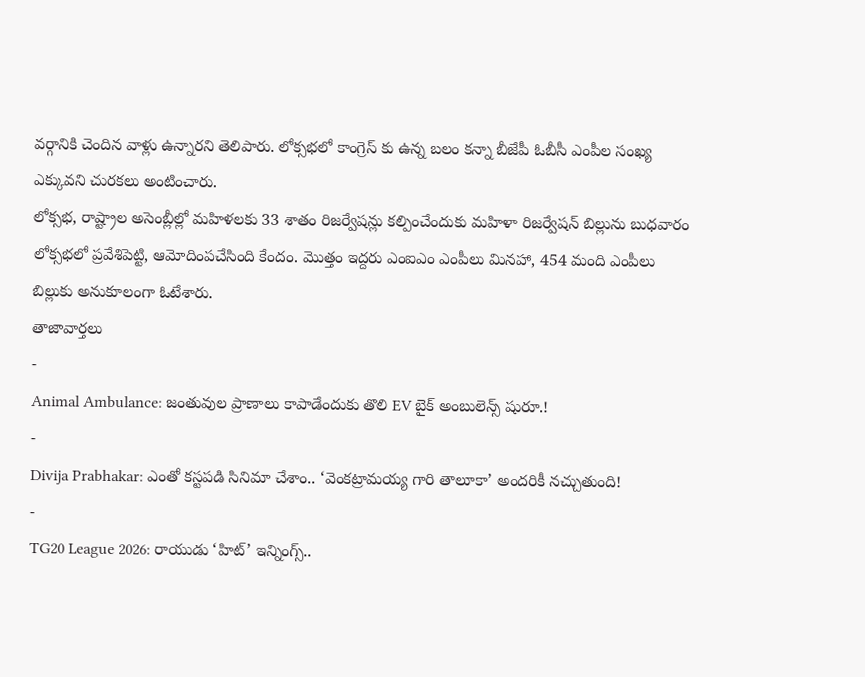వర్గానికి చెందిన వాళ్లు ఉన్నారని తెలిపారు. లోక్సభలో కాంగ్రెస్ కు ఉన్న బలం కన్నా బీజేపీ ఓబీసీ ఎంపీల సంఖ్య ఎక్కువని చురకలు అంటించారు.
లోక్సభ, రాష్ట్రాల అసెంబ్లీల్లో మహిళలకు 33 శాతం రిజర్వేషన్లు కల్పించేందుకు మహిళా రిజర్వేషన్ బిల్లును బుధవారం లోక్సభలో ప్రవేశిపెట్టి, ఆమోదింపచేసింది కేందం. మొత్తం ఇద్దరు ఎంఐఎం ఎంపీలు మినహా, 454 మంది ఎంపీలు బిల్లుకు అనుకూలంగా ఓటేశారు.
తాజావార్తలు
-
Animal Ambulance: జంతువుల ప్రాణాలు కాపాడేందుకు తొలి EV బైక్ అంబులెన్స్ షురూ.!
-
Divija Prabhakar: ఎంతో కస్టపడి సినిమా చేశాం.. ‘వెంకట్రామయ్య గారి తాలూకా’ అందరికీ నచ్చుతుంది!
-
TG20 League 2026: రాయుడు ‘హిట్’ ఇన్నింగ్స్..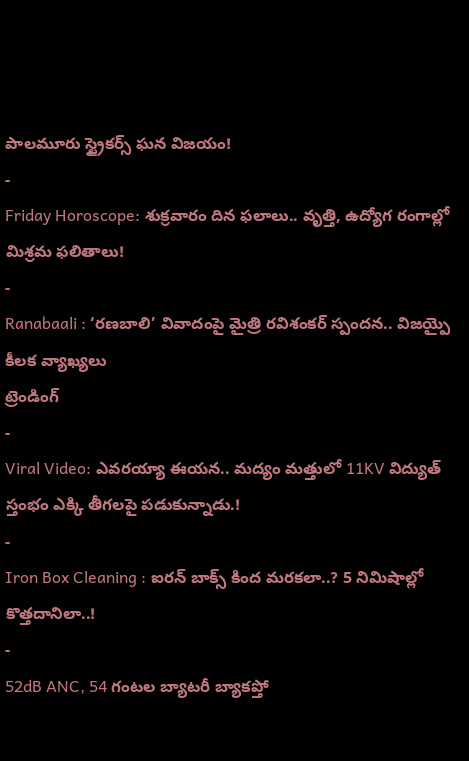పాలమూరు స్ట్రైకర్స్ ఘన విజయం!
-
Friday Horoscope: శుక్రవారం దిన ఫలాలు.. వృత్తి, ఉద్యోగ రంగాల్లో మిశ్రమ ఫలితాలు!
-
Ranabaali : ‘రణబాలి’ వివాదంపై మైత్రి రవిశంకర్ స్పందన.. విజయ్పై కీలక వ్యాఖ్యలు
ట్రెండింగ్
-
Viral Video: ఎవరయ్యా ఈయన.. మద్యం మత్తులో 11KV విద్యుత్ స్తంభం ఎక్కి తీగలపై పడుకున్నాడు.!
-
Iron Box Cleaning : ఐరన్ బాక్స్ కింద మరకలా..? 5 నిమిషాల్లో కొత్తదానిలా..!
-
52dB ANC, 54 గంటల బ్యాటరీ బ్యాకప్తో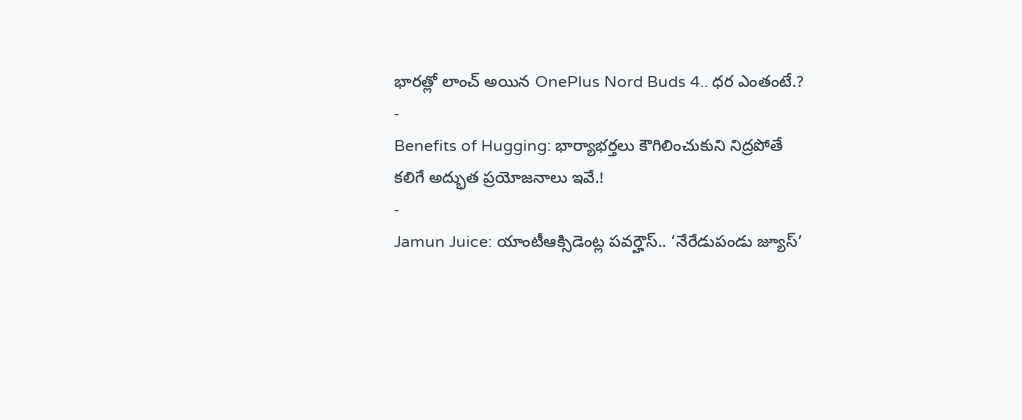భారత్లో లాంచ్ అయిన OnePlus Nord Buds 4.. ధర ఎంతంటే.?
-
Benefits of Hugging: భార్యాభర్తలు కౌగిలించుకుని నిద్రపోతే కలిగే అద్భుత ప్రయోజనాలు ఇవే.!
-
Jamun Juice: యాంటీఆక్సిడెంట్ల పవర్హౌస్.. ‘నేరేడుపండు జ్యూస్’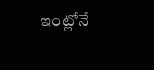ఇంట్లోనే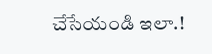చేసేయండి ఇలా.!